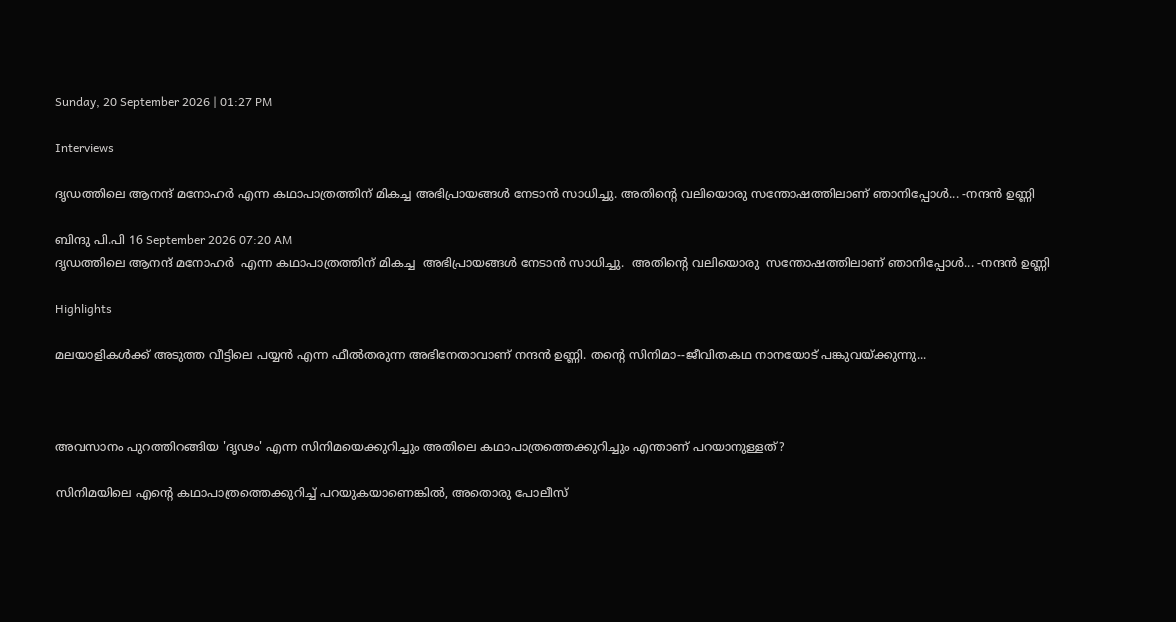Sunday, 20 September 2026 | 01:27 PM

Interviews

ദൃഡത്തിലെ ആനന്ദ് മനോഹര്‍ എന്ന കഥാപാത്രത്തിന് മികച്ച അഭിപ്രായങ്ങള്‍ നേടാന്‍ സാധിച്ചു. അതിന്‍റെ വലിയൊരു സന്തോഷത്തിലാണ് ഞാനിപ്പോള്‍... -നന്ദന്‍ ഉണ്ണി

ബിന്ദു പി.പി 16 September 2026 07:20 AM
ദൃഡത്തിലെ ആനന്ദ് മനോഹര്‍  എന്ന കഥാപാത്രത്തിന് മികച്ച  അഭിപ്രായങ്ങള്‍ നേടാന്‍ സാധിച്ചു.  അതിന്‍റെ വലിയൊരു  സന്തോഷത്തിലാണ് ഞാനിപ്പോള്‍... -നന്ദന്‍ ഉണ്ണി

Highlights

മലയാളികള്‍ക്ക് അടുത്ത വീട്ടിലെ പയ്യന്‍ എന്ന ഫീല്‍തരുന്ന അഭിനേതാവാണ് നന്ദന്‍ ഉണ്ണി. തന്‍റെ സിനിമാ--ജീവിതകഥ നാനയോട് പങ്കുവയ്ക്കുന്നു...



അവസാനം പുറത്തിറങ്ങിയ 'ദൃഢം' എന്ന സിനിമയെക്കുറിച്ചും അതിലെ കഥാപാത്രത്തെക്കുറിച്ചും എന്താണ് പറയാനുള്ളത്?

സിനിമയിലെ എന്‍റെ കഥാപാത്രത്തെക്കുറിച്ച് പറയുകയാണെങ്കില്‍, അതൊരു പോലീസ്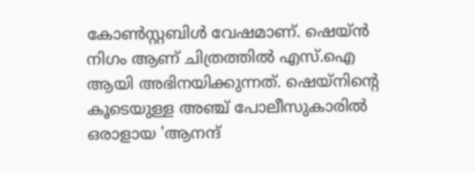കോണ്‍സ്റ്റബിള്‍ വേഷമാണ്. ഷെയ്ന്‍ നിഗം ആണ് ചിത്രത്തില്‍ എസ്.ഐ ആയി അഭിനയിക്കുന്നത്. ഷെയ്നിന്‍റെ കൂടെയുള്ള അഞ്ച് പോലീസുകാരില്‍ ഒരാളായ 'ആനന്ദ്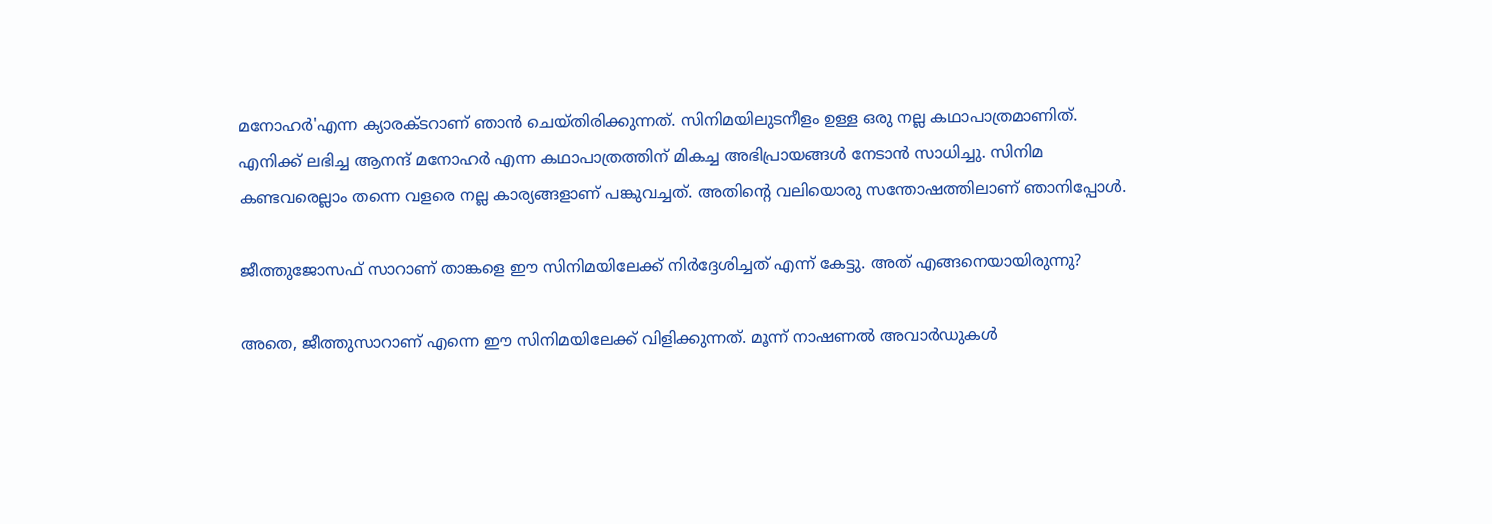മനോഹര്‍'എന്ന ക്യാരക്ടറാണ് ഞാന്‍ ചെയ്തിരിക്കുന്നത്. സിനിമയിലുടനീളം ഉള്ള ഒരു നല്ല കഥാപാത്രമാണിത്. എനിക്ക് ലഭിച്ച ആനന്ദ് മനോഹര്‍ എന്ന കഥാപാത്രത്തിന് മികച്ച അഭിപ്രായങ്ങള്‍ നേടാന്‍ സാധിച്ചു. സിനിമ കണ്ടവരെല്ലാം തന്നെ വളരെ നല്ല കാര്യങ്ങളാണ് പങ്കുവച്ചത്. അതിന്‍റെ വലിയൊരു സന്തോഷത്തിലാണ് ഞാനിപ്പോള്‍.

ജീത്തുജോസഫ് സാറാണ് താങ്കളെ ഈ സിനിമയിലേക്ക് നിര്‍ദ്ദേശിച്ചത് എന്ന് കേട്ടു. അത് എങ്ങനെയായിരുന്നു?

അതെ, ജീത്തുസാറാണ് എന്നെ ഈ സിനിമയിലേക്ക് വിളിക്കുന്നത്. മൂന്ന് നാഷണല്‍ അവാര്‍ഡുകള്‍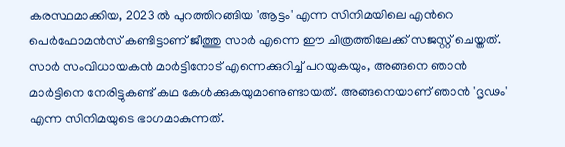കരസ്ഥമാക്കിയ, 2023 ല്‍ പുറത്തിറങ്ങിയ 'ആട്ടം' എന്ന സിനിമയിലെ എന്‍റെ പെര്‍ഫോമന്‍സ് കണ്ടിട്ടാണ് ജീത്തു സാര്‍ എന്നെ ഈ ചിത്രത്തിലേക്ക് സജസ്റ്റ് ചെയ്തത്. സാര്‍ സംവിധായകന്‍ മാര്‍ട്ടിനോട് എന്നെക്കുറിച്ച് പറയുകയും, അങ്ങനെ ഞാന്‍ മാര്‍ട്ടിനെ നേരിട്ടുകണ്ട് കഥ കേള്‍ക്കുകയുമാണുണ്ടായത്. അങ്ങനെയാണ് ഞാന്‍ 'ദൃഢം' എന്ന സിനിമയുടെ ഭാഗമാകുന്നത്.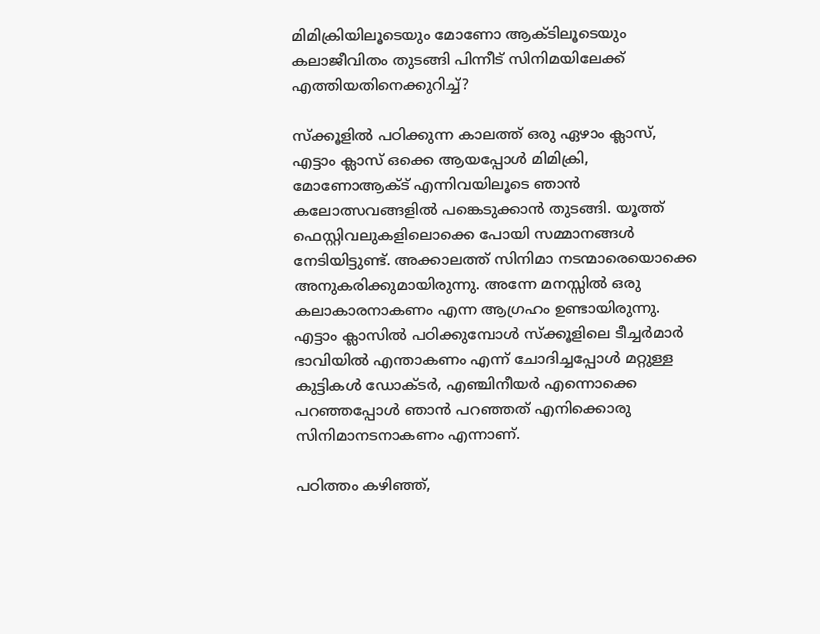മിമിക്രിയിലൂടെയും മോണോ ആക്ടിലൂടെയും കലാജീവിതം തുടങ്ങി പിന്നീട് സിനിമയിലേക്ക് എത്തിയതിനെക്കുറിച്ച്?

സ്ക്കൂളില്‍ പഠിക്കുന്ന കാലത്ത് ഒരു ഏഴാം ക്ലാസ്, എട്ടാം ക്ലാസ് ഒക്കെ ആയപ്പോള്‍ മിമിക്രി, മോണോആക്ട് എന്നിവയിലൂടെ ഞാന്‍ കലോത്സവങ്ങളില്‍ പങ്കെടുക്കാന്‍ തുടങ്ങി. യൂത്ത് ഫെസ്റ്റിവലുകളിലൊക്കെ പോയി സമ്മാനങ്ങള്‍ നേടിയിട്ടുണ്ട്. അക്കാലത്ത് സിനിമാ നടന്മാരെയൊക്കെ അനുകരിക്കുമായിരുന്നു. അന്നേ മനസ്സില്‍ ഒരു കലാകാരനാകണം എന്ന ആഗ്രഹം ഉണ്ടായിരുന്നു. എട്ടാം ക്ലാസില്‍ പഠിക്കുമ്പോള്‍ സ്ക്കൂളിലെ ടീച്ചര്‍മാര്‍ ഭാവിയില്‍ എന്താകണം എന്ന് ചോദിച്ചപ്പോള്‍ മറ്റുള്ള കുട്ടികള്‍ ഡോക്ടര്‍, എഞ്ചിനീയര്‍ എന്നൊക്കെ പറഞ്ഞപ്പോള്‍ ഞാന്‍ പറഞ്ഞത് എനിക്കൊരു സിനിമാനടനാകണം എന്നാണ്.

പഠിത്തം കഴിഞ്ഞ്,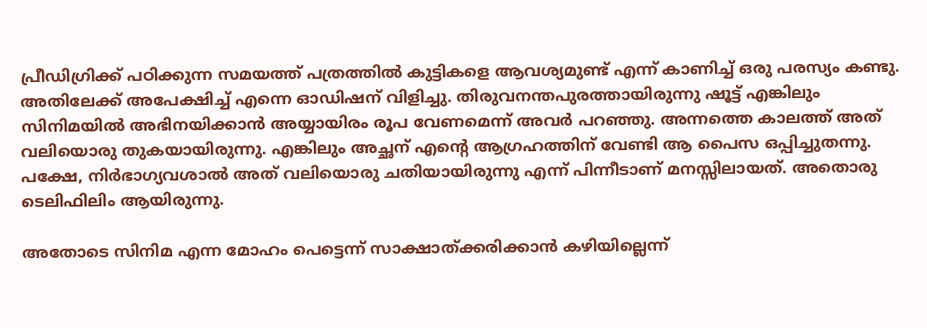പ്രീഡിഗ്രിക്ക് പഠിക്കുന്ന സമയത്ത് പത്രത്തില്‍ കുട്ടികളെ ആവശ്യമുണ്ട് എന്ന് കാണിച്ച് ഒരു പരസ്യം കണ്ടു. അതിലേക്ക് അപേക്ഷിച്ച് എന്നെ ഓഡിഷന് വിളിച്ചു. തിരുവനന്തപുരത്തായിരുന്നു ഷൂട്ട് എങ്കിലും സിനിമയില്‍ അഭിനയിക്കാന്‍ അയ്യായിരം രൂപ വേണമെന്ന് അവര്‍ പറഞ്ഞു. അന്നത്തെ കാലത്ത് അത് വലിയൊരു തുകയായിരുന്നു. എങ്കിലും അച്ഛന് എന്‍റെ ആഗ്രഹത്തിന് വേണ്ടി ആ പൈസ ഒപ്പിച്ചുതന്നു. പക്ഷേ, നിര്‍ഭാഗ്യവശാല്‍ അത് വലിയൊരു ചതിയായിരുന്നു എന്ന് പിന്നീടാണ് മനസ്സിലായത്. അതൊരു ടെലിഫിലിം ആയിരുന്നു.

അതോടെ സിനിമ എന്ന മോഹം പെട്ടെന്ന് സാക്ഷാത്ക്കരിക്കാന്‍ കഴിയില്ലെന്ന്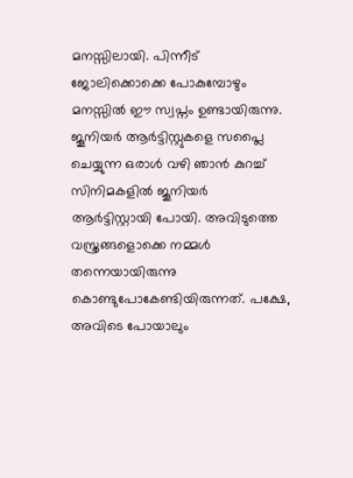മനസ്സിലായി. പിന്നീട് ജോലിക്കൊക്കെ പോകുമ്പോഴും മനസ്സില്‍ ഈ സ്വപ്നം ഉണ്ടായിരുന്നു. ജൂനിയര്‍ ആര്‍ട്ടിസ്റ്റുകളെ സപ്ലൈ ചെയ്യുന്ന ഒരാള്‍ വഴി ഞാന്‍ കുറച്ച് സിനിമകളില്‍ ജൂനിയര്‍ ആര്‍ട്ടിസ്റ്റായി പോയി. അവിടുത്തെ വസ്ത്രങ്ങളൊക്കെ നമ്മള്‍ തന്നെയായിരുന്നു കൊണ്ടുപോകേണ്ടിയിരുന്നത്. പക്ഷേ, അവിടെ പോയാലും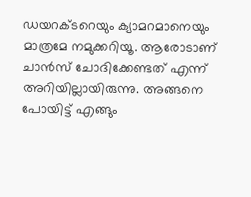ഡയറക്ടറെയും ക്യാമറമാനെയും മാത്രമേ നമുക്കറിയൂ. ആരോടാണ് ചാന്‍സ് ചോദിക്കേണ്ടത് എന്ന് അറിയില്ലായിരുന്നു. അങ്ങനെ പോയിട്ട് എങ്ങും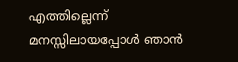എത്തില്ലെന്ന് മനസ്സിലായപ്പോള്‍ ഞാന്‍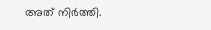അത് നിര്‍ത്തി.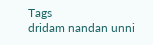Tags
dridam nandan unni